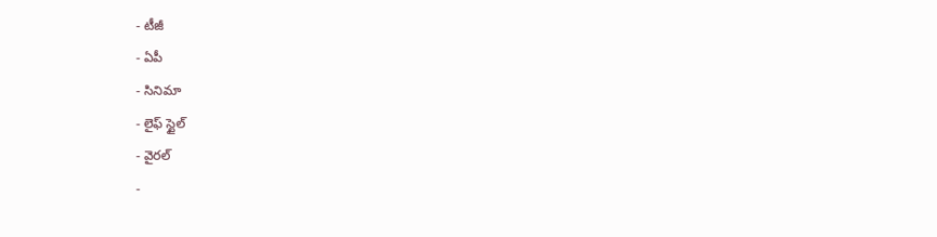- టీజీ
- ఏపీ
- సినిమా
- లైఫ్ స్టైల్
- వైరల్
-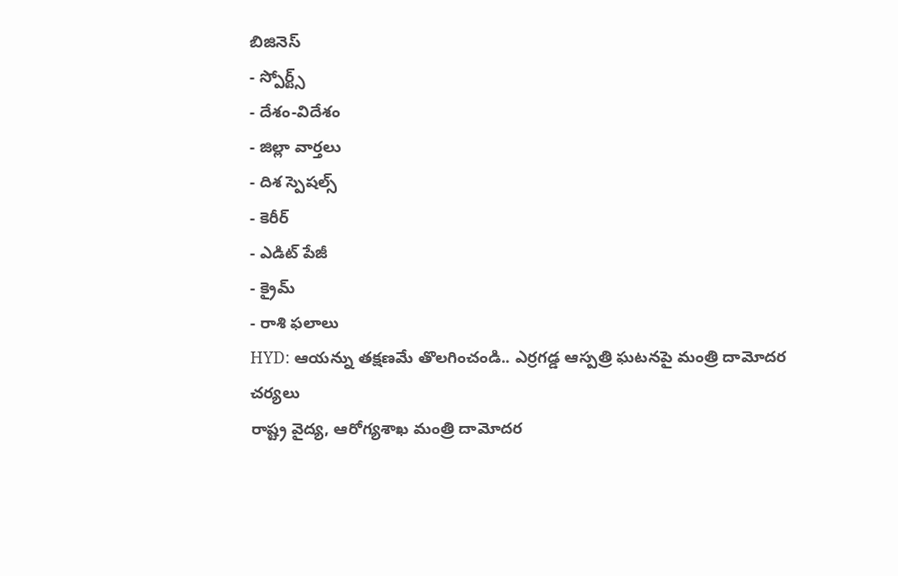బిజినెస్
- స్పోర్ట్స్
- దేశం-విదేశం
- జిల్లా వార్తలు
- దిశ స్పెషల్స్
- కెరీర్
- ఎడిట్ పేజీ
- క్రైమ్
- రాశి ఫలాలు
HYD: ఆయన్ను తక్షణమే తొలగించండి.. ఎర్రగడ్డ ఆస్పత్రి ఘటనపై మంత్రి దామోదర చర్యలు
రాష్ట్ర వైద్య, ఆరోగ్యశాఖ మంత్రి దామోదర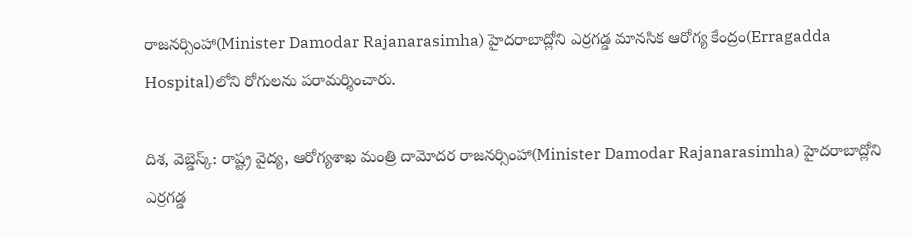రాజనర్సింహా(Minister Damodar Rajanarasimha) హైదరాబాద్లోని ఎర్రగడ్డ మానసిక ఆరోగ్య కేంద్రం(Erragadda Hospital)లోని రోగులను పరామర్శించారు.

దిశ, వెబ్డెస్క్: రాష్ట్ర వైద్య, ఆరోగ్యశాఖ మంత్రి దామోదర రాజనర్సింహా(Minister Damodar Rajanarasimha) హైదరాబాద్లోని ఎర్రగడ్డ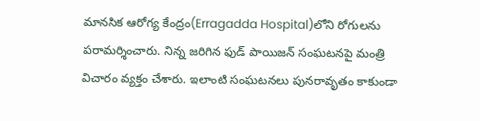మానసిక ఆరోగ్య కేంద్రం(Erragadda Hospital)లోని రోగులను పరామర్శించారు. నిన్న జరిగిన ఫుడ్ పాయిజన్ సంఘటనపై మంత్రి విచారం వ్యక్తం చేశారు. ఇలాంటి సంఘటనలు పునరావృతం కాకుండా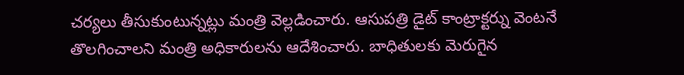చర్యలు తీసుకుంటున్నట్లు మంత్రి వెల్లడించారు. ఆసుపత్రి డైట్ కాంట్రాక్టర్ను వెంటనే తొలగించాలని మంత్రి అధికారులను ఆదేశించారు. బాధితులకు మెరుగైన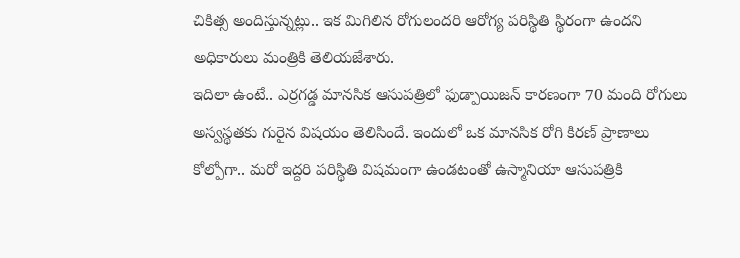చికిత్స అందిస్తున్నట్లు.. ఇక మిగిలిన రోగులందరి ఆరోగ్య పరిస్థితి స్థిరంగా ఉందని అధికారులు మంత్రికి తెలియజేశారు.
ఇదిలా ఉంటే.. ఎర్రగడ్డ మానసిక ఆసుపత్రిలో ఫుడ్పాయిజన్ కారణంగా 70 మంది రోగులు అస్వస్థతకు గురైన విషయం తెలిసిందే. ఇందులో ఒక మానసిక రోగి కిరణ్ ప్రాణాలు కోల్పోగా.. మరో ఇద్దరి పరిస్థితి విషమంగా ఉండటంతో ఉస్మానియా ఆసుపత్రికి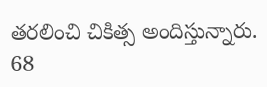తరలించి చికిత్స అందిస్తున్నారు. 68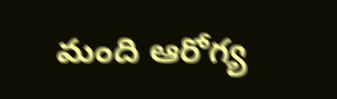మంది ఆరోగ్య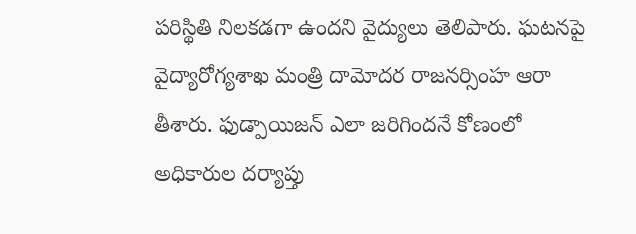పరిస్థితి నిలకడగా ఉందని వైద్యులు తెలిపారు. ఘటనపై వైద్యారోగ్యశాఖ మంత్రి దామోదర రాజనర్సింహ ఆరా తీశారు. ఫుడ్పాయిజన్ ఎలా జరిగిందనే కోణంలో అధికారుల దర్యాప్తు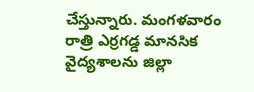చేస్తున్నారు. మంగళవారం రాత్రి ఎర్రగడ్డ మానసిక వైద్యశాలను జిల్లా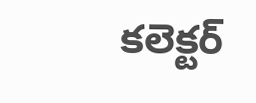కలెక్టర్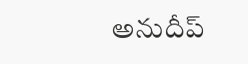అనుదీప్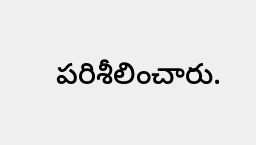పరిశీలించారు.